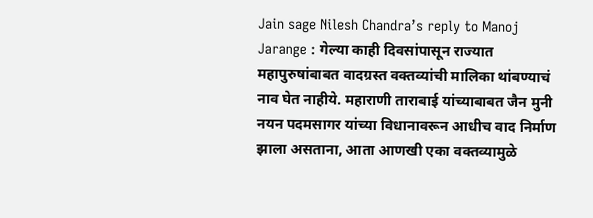Jain sage Nilesh Chandra’s reply to Manoj Jarange : गेल्या काही दिवसांपासून राज्यात महापुरुषांबाबत वादग्रस्त वक्तव्यांची मालिका थांबण्याचं नाव घेत नाहीये. महाराणी ताराबाई यांच्याबाबत जैन मुनी नयन पदमसागर यांच्या विधानावरून आधीच वाद निर्माण झाला असताना, आता आणखी एका वक्तव्यामुळे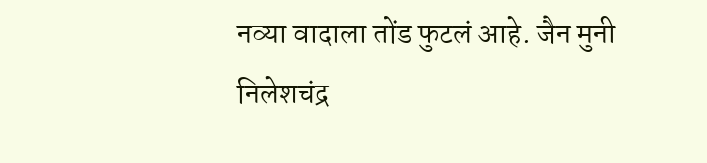नव्या वादाला तोंड फुटलं आहे. जैन मुनी निलेशचंद्र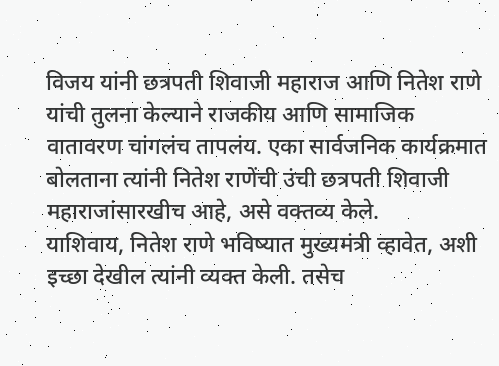विजय यांनी छत्रपती शिवाजी महाराज आणि नितेश राणे यांची तुलना केल्याने राजकीय आणि सामाजिक वातावरण चांगलंच तापलंय. एका सार्वजनिक कार्यक्रमात बोलताना त्यांनी नितेश राणेंची उंची छत्रपती शिवाजी महाराजांसारखीच आहे, असे वक्तव्य केले.
याशिवाय, नितेश राणे भविष्यात मुख्यमंत्री व्हावेत, अशी इच्छा देखील त्यांनी व्यक्त केली. तसेच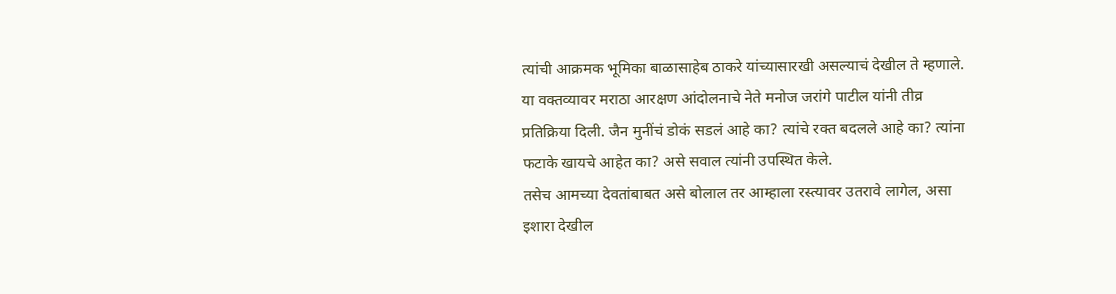त्यांची आक्रमक भूमिका बाळासाहेब ठाकरे यांच्यासारखी असल्याचं देखील ते म्हणाले. या वक्तव्यावर मराठा आरक्षण आंदोलनाचे नेते मनोज जरांगे पाटील यांनी तीव्र प्रतिक्रिया दिली. जैन मुनींचं डोकं सडलं आहे का? त्यांचे रक्त बदलले आहे का? त्यांना फटाके खायचे आहेत का? असे सवाल त्यांनी उपस्थित केले.
तसेच आमच्या देवतांबाबत असे बोलाल तर आम्हाला रस्त्यावर उतरावे लागेल, असा इशारा देखील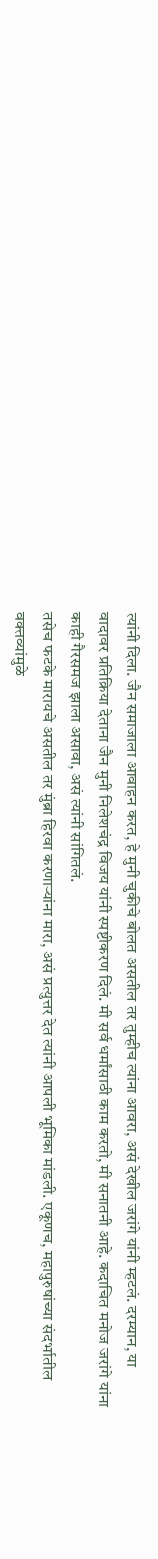त्यांनी दिला. जैन समाजाला आवाहन करत, हे मुनी चुकीचे बोलत असतील तर तुम्हीच त्यांना आवरा, असं देखील जरांगे यांनी म्हटलं. दरम्यान, या वादावर प्रतिक्रिया देताना जैन मुनी निलेशचंद्र विजय यांनी स्पष्टीकरण दिलं. मी सर्व धर्मांसाठी काम करतो, मी सनातनी आहे. कदाचित मनोज जरांगे यांना काही गैरसमज झाला असावा, असं त्यांनी सांगितलं.
तसेच फटके मारायचे असतील तर मुंब्रा हिरवा करणाऱ्यांना मारा, असं प्रत्युत्तर देत त्यांनी आपली भूमिका मांडली. एकूणच, महापुरुषांच्या संदर्भातील वक्तव्यांमुळे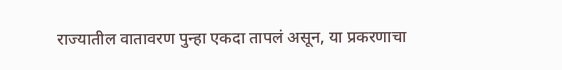राज्यातील वातावरण पुन्हा एकदा तापलं असून, या प्रकरणाचा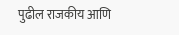पुढील राजकीय आणि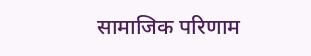सामाजिक परिणाम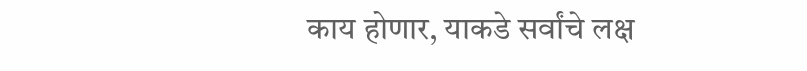काय होणार, याकडे सर्वांचे लक्ष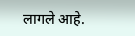लागले आहे.